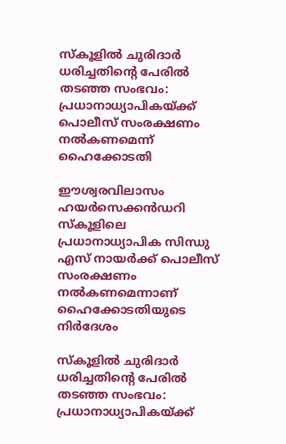സ്കൂളിൽ ചുരിദാർ ധരിച്ചതിൻ്റെ പേരിൽ തടഞ്ഞ സംഭവം: പ്രധാനാധ്യാപികയ്ക്ക് പൊലീസ് സംരക്ഷണം നൽകണമെന്ന് ഹൈക്കോടതി

ഈശ്വരവിലാസം ഹയർസെക്കൻഡറി സ്കൂളിലെ പ്രധാനാധ്യാപിക സിന്ധു എസ് നായർക്ക് പൊലീസ് സംരക്ഷണം നൽകണമെന്നാണ് ഹൈക്കോടതിയുടെ നിർദേശം

സ്കൂളിൽ ചുരിദാർ ധരിച്ചതിൻ്റെ പേരിൽ തടഞ്ഞ സംഭവം: പ്രധാനാധ്യാപികയ്ക്ക്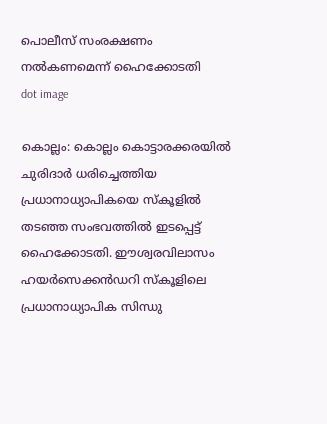പൊലീസ് സംരക്ഷണം നൽകണമെന്ന് ഹൈക്കോടതി
dot image

കൊല്ലം: കൊല്ലം കൊട്ടാരക്കരയിൽ ചുരിദാർ ധരിച്ചെത്തിയ പ്രധാനാധ്യാപികയെ സ്‌കൂളിൽ തടഞ്ഞ സംഭവത്തിൽ ഇടപ്പെട്ട് ഹൈക്കോടതി. ഈശ്വരവിലാസം ഹയർസെക്കൻഡറി സ്കൂളിലെ പ്രധാനാധ്യാപിക സിന്ധു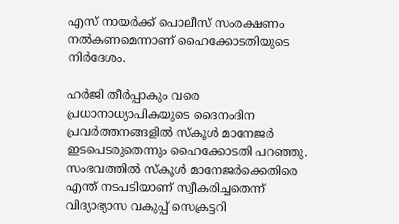എസ് നായർക്ക് പൊലീസ് സംരക്ഷണം നൽകണമെന്നാണ് ഹൈക്കോടതിയുടെ നിർദേശം.

ഹർജി തീർപ്പാകും വരെ പ്രധാനാധ്യാപികയുടെ ദൈനംദിന പ്രവർത്തനങ്ങളിൽ സ്കൂൾ മാനേജ‍ർ ഇടപെടരുതെന്നും ഹൈക്കോടതി പറഞ്ഞു. സംഭവത്തിൽ സ്കൂൾ മാനേജർക്കെതിരെ എന്ത് നടപടിയാണ് സ്വീകരിച്ചതെന്ന് വിദ്യാഭ്യാസ വകുപ്പ് സെക്രട്ടറി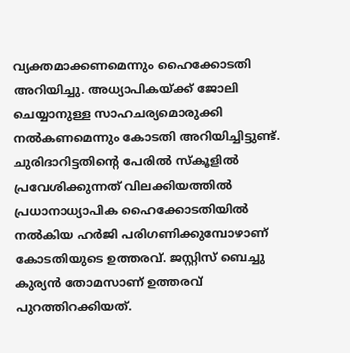വ്യക്തമാക്കണമെന്നും ഹൈക്കോടതി അറിയിച്ചു. അധ്യാപികയ്ക്ക് ജോലി ചെയ്യാനുള്ള സാഹചര്യമൊരുക്കി നൽകണമെന്നും കോടതി അറിയിച്ചിട്ടുണ്ട്. ചുരിദാറിട്ടതിൻ്റെ പേരിൽ സ്കൂളിൽ പ്രവേശിക്കുന്നത് വിലക്കിയത്തിൽ പ്രധാനാധ്യാപിക ഹൈക്കോടതിയിൽ നൽകിയ ഹർജി പരിഗണിക്കുമ്പോഴാണ് കോടതിയുടെ ഉത്തരവ്. ജസ്റ്റിസ് ബെച്ചു കുര്യൻ തോമസാണ് ഉത്തരവ് പുറത്തിറക്കിയത്.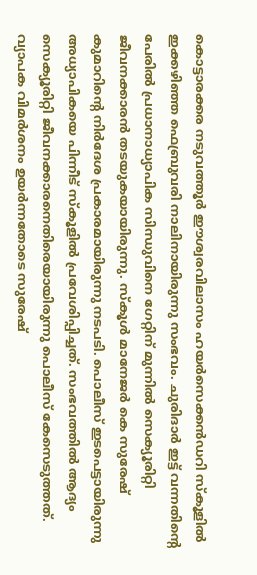കൊട്ടാരക്കര നടുവത്തൂർ ഈശ്വരവിലാസം ഹയർസെക്കൻഡറി സ്‌കൂളിൽ ഇക്കഴിഞ്ഞ ഫെബ്രുവരി നാലിനായിരുന്നു സംഭവം. ചുരിദാർ ഇട്ട് വന്നതിൻ്റെ പേരിൽ പ്രധാനാധ്യാപിക സിന്ധുവിനെ ഗേറ്റിന് മുന്നിൽ സെക്യൂരിറ്റി ജീവനക്കാരൻ തടയുകയായിരുന്നു. സ്‌കൂൾ മാനേജർ കെ സുരേഷ് കുമാറിന്റെ നിർദേശ പ്രകാരമായിരുന്നു നടപടി. പൊലീസ് ഇടപെട്ടായിരുന്നു അധ്യാപികയെ പിന്നീട് സ്‌കൂളിൽ പ്രവേശിപ്പിച്ചത്. സംഭവത്തിൽ ആദ്യം സെക്യൂരിറ്റി ജീവനക്കാരനെതിരെയായിരുന്നു പൊലീസ് കേസെടുത്തത്. വ്യാപക വിമർശനം ഉയർന്നതോടെ സുരേഷ്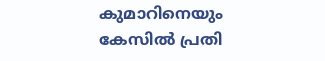കുമാറിനെയും കേസിൽ പ്രതി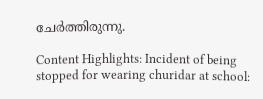ചേർത്തിരുന്നു.

Content Highlights: Incident of being stopped for wearing churidar at school: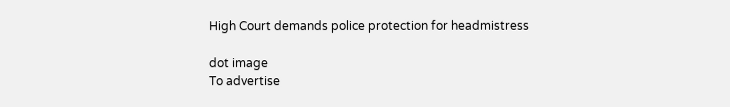High Court demands police protection for headmistress

dot image
To advertise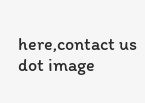here,contact us
dot image